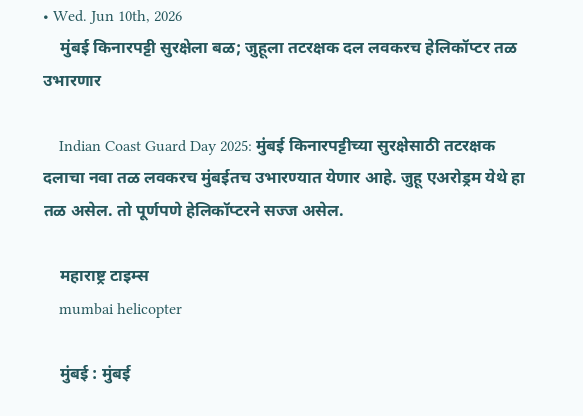• Wed. Jun 10th, 2026
    मुंबई किनारपट्टी सुरक्षेला बळ; जुहूला तटरक्षक दल लवकरच हेलिकॉप्टर तळ उभारणार

    Indian Coast Guard Day 2025: मुंबई किनारपट्टीच्या सुरक्षेसाठी तटरक्षक दलाचा नवा तळ लवकरच मुंबईतच उभारण्यात येणार आहे. जुहू एअरोड्रम येथे हा तळ असेल. तो पूर्णपणे हेलिकॉप्टरने सज्ज असेल.

    महाराष्ट्र टाइम्स
    mumbai helicopter

    मुंबई : मुंबई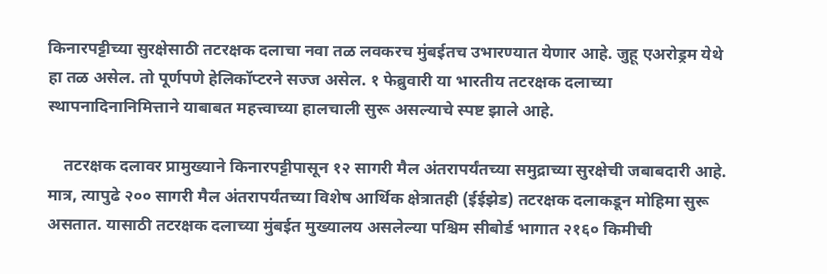किनारपट्टीच्या सुरक्षेसाठी तटरक्षक दलाचा नवा तळ लवकरच मुंबईतच उभारण्यात येणार आहे. जुहू एअरोड्रम येथे हा तळ असेल. तो पूर्णपणे हेलिकॉप्टरने सज्ज असेल. १ फेब्रुवारी या भारतीय तटरक्षक दलाच्या स्थापनादिनानिमित्ताने याबाबत महत्त्वाच्या हालचाली सुरू असल्याचे स्पष्ट झाले आहे.

    तटरक्षक दलावर प्रामुख्याने किनारपट्टीपासून १२ सागरी मैल अंतरापर्यंतच्या समुद्राच्या सुरक्षेची जबाबदारी आहे. मात्र, त्यापुढे २०० सागरी मैल अंतरापर्यंतच्या विशेष आर्थिक क्षेत्रातही (ईईझेड) तटरक्षक दलाकडून मोहिमा सुरू असतात. यासाठी तटरक्षक दलाच्या मुंबईत मुख्यालय असलेल्या पश्चिम सीबोर्ड भागात २१६० किमीची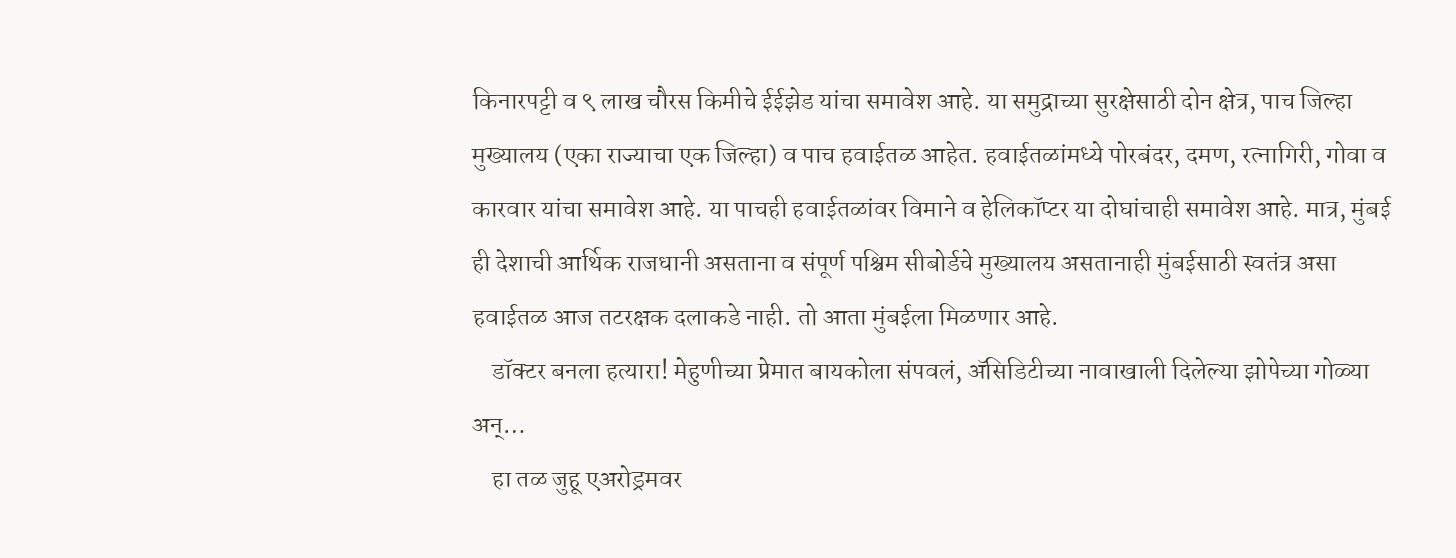किनारपट्टी व ९ लाख चौरस किमीचे ईईझेड यांचा समावेश आहे. या समुद्राच्या सुरक्षेसाठी दोन क्षेत्र, पाच जिल्हा मुख्यालय (एका राज्याचा एक जिल्हा) व पाच हवाईतळ आहेत. हवाईतळांमध्ये पोरबंदर, दमण, रत्नागिरी, गोवा व कारवार यांचा समावेश आहे. या पाचही हवाईतळांवर विमाने व हेलिकॉप्टर या दोघांचाही समावेश आहे. मात्र, मुंबई ही देशाची आर्थिक राजधानी असताना व संपूर्ण पश्चिम सीबोर्डचे मुख्यालय असतानाही मुंबईसाठी स्वतंत्र असा हवाईतळ आज तटरक्षक दलाकडे नाही. तो आता मुंबईला मिळणार आहे.
    डॉक्टर बनला हत्यारा! मेहुणीच्या प्रेमात बायकोला संपवलं, अ‍ॅसिडिटीच्या नावाखाली दिलेल्या झोपेच्या गोळ्या अन्…
    हा तळ जुहू एअरोड्रमवर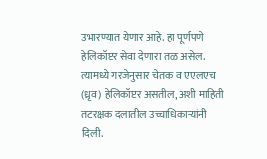उभारण्यात येणार आहे. हा पूर्णपणे हेलिकॉप्टर सेवा देणारा तळ असेल. त्यामध्ये गरजेनुसार चेतक व एएलएच (ध्रृव) हेलिकॉप्टर असतील, अशी माहिती तटरक्षक दलातील उच्चाधिकाऱ्यांनी दिली.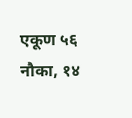एकूण ५६ नौका, १४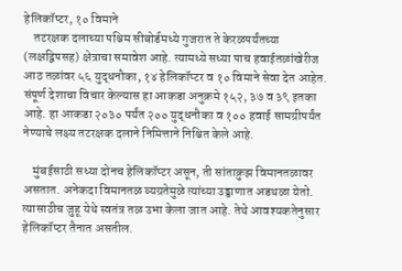हेलिकॉप्टर, १० विमाने
    तटरक्षक दलाच्या पश्चिम सीबोर्डमध्ये गुजरात ते केरळपर्यंतच्या (लक्षद्विपसह) क्षेत्राचा समावेश आहे. त्यामध्ये सध्या पाच हवाईतळांखेरीज आठ तळांवर ५६ युद्धनौका, १४ हेलिकॉप्टर व १० विमाने सेवा देत आहेत. संपूर्ण देशाचा विचार केल्यास हा आकडा अनुक्रमे १५२, ३७ व ३९ इतका आहे. हा आकडा २०३० पर्यंत २०० युद्धनौका व १०० हवाई सामग्रीपर्यंत नेण्याचे लक्ष्य तटरक्षक दलाने निमित्ताने निश्चित केले आहे.

    मुंबईसाठी सध्या दोनच हेलिकॉप्टर असून, ती सांताक्रुझ विमानतळावर असतात. अनेकदा विमानतळ व्यग्रतेमुळे त्यांच्या उड्डाणात अडथळा येतो. त्यासाठीच जुहू येथे स्वतंत्र तळ उभा केला जात आहे. तेथे आवश्यकतेनुसार हेलिकॉप्टर तैनात असतील.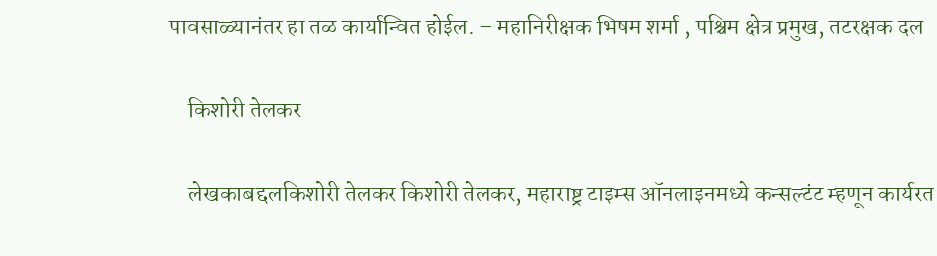पावसाळ्यानंतर हा तळ कार्यान्वित होईल. – महानिरीक्षक भिषम शर्मा , पश्चिम क्षेत्र प्रमुख, तटरक्षक दल

    किशोरी तेलकर

    लेखकाबद्दलकिशोरी तेलकर किशोरी तेलकर, महाराष्ट्र टाइम्स ऑनलाइनमध्ये कन्सल्टंट म्हणून कार्यरत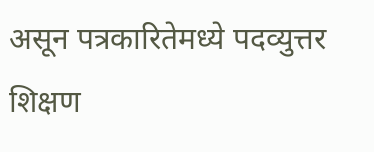असून पत्रकारितेमध्ये पदव्युत्तर शिक्षण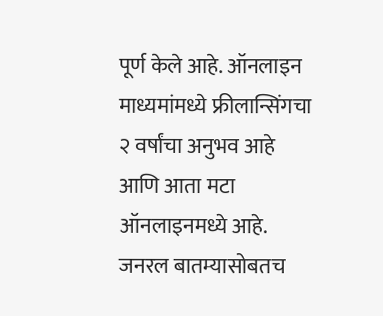पूर्ण केले आहे. ऑनलाइन माध्यमांमध्ये फ्रीलान्सिंगचा २ वर्षांचा अनुभव आहे आणि आता मटा ऑनलाइनमध्ये आहे. जनरल बातम्यासोबतच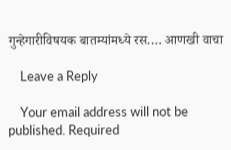गुन्हेगारीविषयक बातम्यांमध्ये रस.… आणखी वाचा

    Leave a Reply

    Your email address will not be published. Required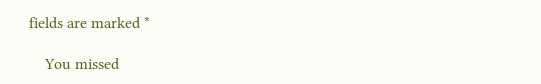fields are marked *

    You missed